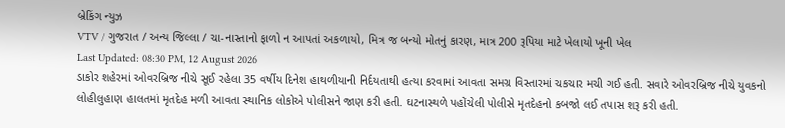બ્રેકિંગ ન્યુઝ
VTV / ગુજરાત / અન્ય જિલ્લા / ચા-નાસ્તાનો ફાળો ન આપતાં અકળાયો, મિત્ર જ બન્યો મોતનું કારણ, માત્ર 200 રૂપિયા માટે ખેલાયો ખૂની ખેલ
Last Updated: 08:30 PM, 12 August 2026
ડાકોર શહેરમાં ઓવરબ્રિજ નીચે સૂઈ રહેલા 35 વર્ષીય દિનેશ હાથળીયાની નિર્દયતાથી હત્યા કરવામાં આવતા સમગ્ર વિસ્તારમાં ચકચાર મચી ગઈ હતી. સવારે ઓવરબ્રિજ નીચે યુવકનો લોહીલુહાણ હાલતમાં મૃતદેહ મળી આવતા સ્થાનિક લોકોએ પોલીસને જાણ કરી હતી. ઘટનાસ્થળે પહોંચેલી પોલીસે મૃતદેહનો કબજો લઈ તપાસ શરૂ કરી હતી.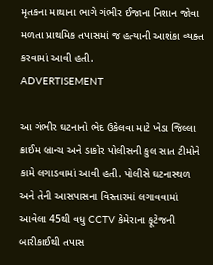મૃતકના માથાના ભાગે ગંભીર ઈજાના નિશાન જોવા મળતા પ્રાથમિક તપાસમાં જ હત્યાની આશંકા વ્યક્ત કરવામાં આવી હતી.
ADVERTISEMENT

આ ગંભીર ઘટનાનો ભેદ ઉકેલવા માટે ખેડા જિલ્લા ક્રાઈમ બ્રાન્ચ અને ડાકોર પોલીસની કુલ સાત ટીમોને કામે લગાડવામાં આવી હતી. પોલીસે ઘટનાસ્થળ અને તેની આસપાસના વિસ્તારમાં લગાવવામાં આવેલા 45થી વધુ CCTV કેમેરાના ફૂટેજની બારીકાઈથી તપાસ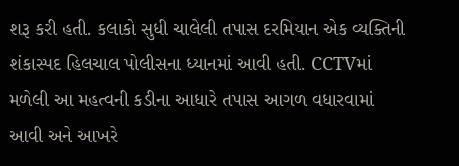શરૂ કરી હતી. કલાકો સુધી ચાલેલી તપાસ દરમિયાન એક વ્યક્તિની શંકાસ્પદ હિલચાલ પોલીસના ધ્યાનમાં આવી હતી. CCTVમાં મળેલી આ મહત્વની કડીના આધારે તપાસ આગળ વધારવામાં આવી અને આખરે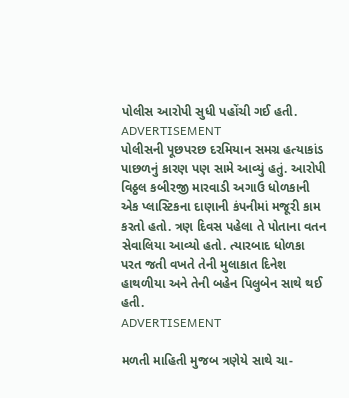પોલીસ આરોપી સુધી પહોંચી ગઈ હતી.
ADVERTISEMENT
પોલીસની પૂછપરછ દરમિયાન સમગ્ર હત્યાકાંડ પાછળનું કારણ પણ સામે આવ્યું હતું. આરોપી વિઠ્ઠલ કબીરજી મારવાડી અગાઉ ધોળકાની એક પ્લાસ્ટિકના દાણાની કંપનીમાં મજૂરી કામ કરતો હતો. ત્રણ દિવસ પહેલા તે પોતાના વતન સેવાલિયા આવ્યો હતો. ત્યારબાદ ધોળકા પરત જતી વખતે તેની મુલાકાત દિનેશ હાથળીયા અને તેની બહેન પિલુબેન સાથે થઈ હતી.
ADVERTISEMENT

મળતી માહિતી મુજબ ત્રણેયે સાથે ચા-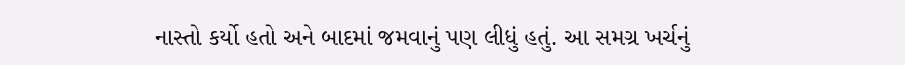નાસ્તો કર્યો હતો અને બાદમાં જમવાનું પણ લીધું હતું. આ સમગ્ર ખર્ચનું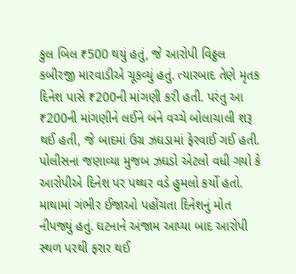કુલ બિલ ₹500 થયું હતું, જે આરોપી વિઠ્ઠલ કબીરજી મારવાડીએ ચૂકવ્યું હતું. ત્યારબાદ તેણે મૃતક દિનેશ પાસે ₹200ની માંગણી કરી હતી. પરંતુ આ ₹200ની માંગણીને લઈને બંને વચ્ચે બોલાચાલી શરૂ થઈ હતી, જે બાદમાં ઉગ્ર ઝઘડામાં ફેરવાઈ ગઈ હતી. પોલીસના જણાવ્યા મુજબ ઝઘડો એટલો વધી ગયો કે આરોપીએ દિનેશ પર પથ્થર વડે હુમલો કર્યો હતો. માથામાં ગંભીર ઈજાઓ પહોંચતા દિનેશનું મોત નીપજ્યું હતું. ઘટનાને અંજામ આપ્યા બાદ આરોપી સ્થળ પરથી ફરાર થઈ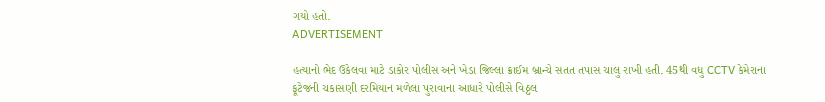ગયો હતો.
ADVERTISEMENT

હત્યાનો ભેદ ઉકેલવા માટે ડાકોર પોલીસ અને ખેડા જિલ્લા ક્રાઈમ બ્રાન્ચે સતત તપાસ ચાલુ રાખી હતી. 45થી વધુ CCTV કેમેરાના ફૂટેજની ચકાસણી દરમિયાન મળેલા પુરાવાના આધારે પોલીસે વિઠ્ઠલ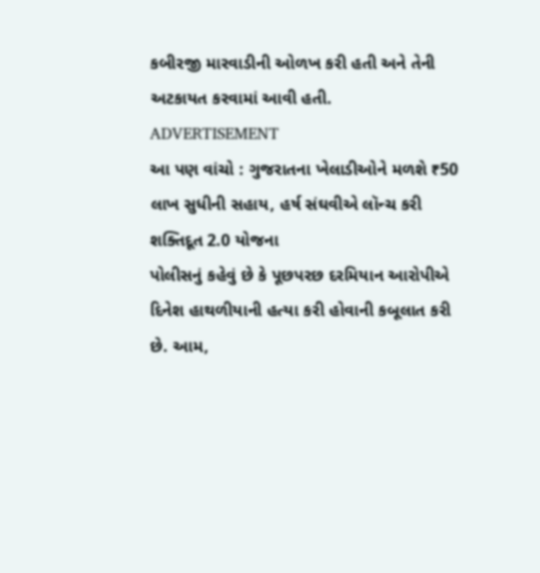કબીરજી મારવાડીની ઓળખ કરી હતી અને તેની અટકાયત કરવામાં આવી હતી.
ADVERTISEMENT
આ પણ વાંચો : ગુજરાતના ખેલાડીઓને મળશે ₹50 લાખ સુધીની સહાય, હર્ષ સંઘવીએ લૉન્ચ કરી શક્તિદૂત 2.0 યોજના
પોલીસનું કહેવું છે કે પૂછપરછ દરમિયાન આરોપીએ દિનેશ હાથળીયાની હત્યા કરી હોવાની કબૂલાત કરી છે. આમ,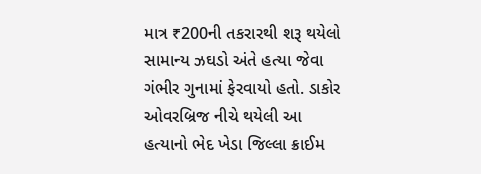માત્ર ₹200ની તકરારથી શરૂ થયેલો સામાન્ય ઝઘડો અંતે હત્યા જેવા ગંભીર ગુનામાં ફેરવાયો હતો. ડાકોર ઓવરબ્રિજ નીચે થયેલી આ હત્યાનો ભેદ ખેડા જિલ્લા ક્રાઈમ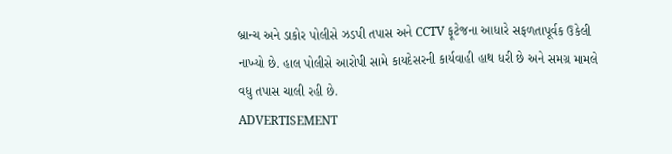બ્રાન્ચ અને ડાકોર પોલીસે ઝડપી તપાસ અને CCTV ફૂટેજના આધારે સફળતાપૂર્વક ઉકેલી નાખ્યો છે. હાલ પોલીસે આરોપી સામે કાયદેસરની કાર્યવાહી હાથ ધરી છે અને સમગ્ર મામલે વધુ તપાસ ચાલી રહી છે.
ADVERTISEMENT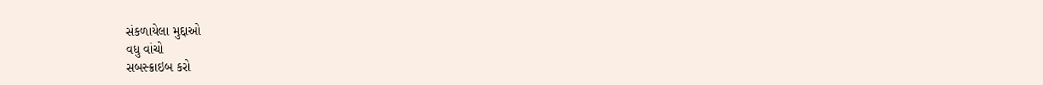સંકળાયેલા મુદ્દાઓ
વધુ વાંચો
સબસ્ક્રાઇબ કરો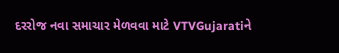દરરોજ નવા સમાચાર મેળવવા માટે VTVGujaratiને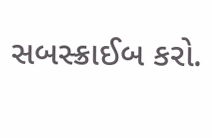સબસ્ક્રાઈબ કરો.